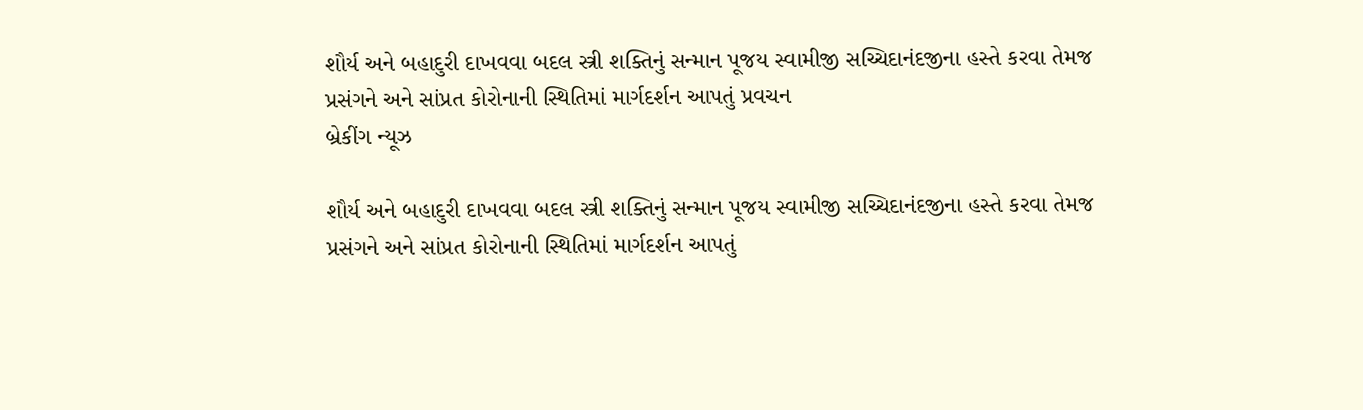શૌર્ય અને બહાદુરી દાખવવા બદલ સ્ત્રી શક્તિનું સન્માન પૂજય સ્વામીજી સચ્ચિદાનંદજીના હસ્તે કરવા તેમજ પ્રસંગને અને સાંપ્રત કોરોનાની સ્થિતિમાં માર્ગદર્શન આપતું પ્રવચન
બ્રેકીંગ ન્યૂઝ

શૌર્ય અને બહાદુરી દાખવવા બદલ સ્ત્રી શક્તિનું સન્માન પૂજય સ્વામીજી સચ્ચિદાનંદજીના હસ્તે કરવા તેમજ પ્રસંગને અને સાંપ્રત કોરોનાની સ્થિતિમાં માર્ગદર્શન આપતું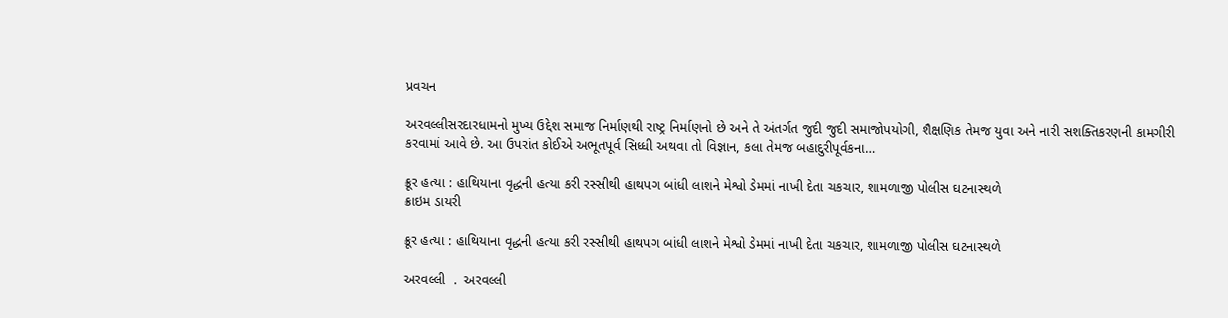પ્રવચન

અરવલ્લીસરદારધામનો મુખ્ય ઉદ્દેશ સમાજ નિર્માણથી રાષ્ટ્ર નિર્માણનો છે અને તે અંતર્ગત જુદી જુદી સમાજોપયોગી, શૈક્ષણિક તેમજ યુવા અને નારી સશક્તિકરણની કામગીરી કરવામાં આવે છે. આ ઉપરાંત કોઈએ અભૂતપૂર્વ સિધ્ધી અથવા તો વિજ્ઞાન, કલા તેમજ બહાદુરીપૂર્વકના…

ક્રૂર હત્યા : હાથિયાના વૃદ્ધની હત્યા કરી રસ્સીથી હાથપગ બાંધી લાશને મેશ્વો ડેમમાં નાખી દેતા ચકચાર, શામળાજી પોલીસ ઘટનાસ્થળે
ક્રાઇમ ડાયરી

ક્રૂર હત્યા : હાથિયાના વૃદ્ધની હત્યા કરી રસ્સીથી હાથપગ બાંધી લાશને મેશ્વો ડેમમાં નાખી દેતા ચકચાર, શામળાજી પોલીસ ઘટનાસ્થળે

અરવલ્લી  .  અરવલ્લી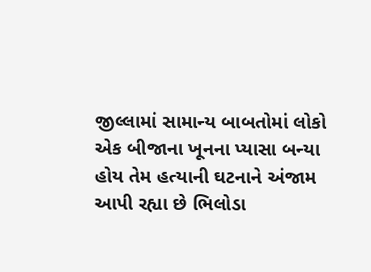જીલ્લામાં સામાન્ય બાબતોમાં લોકો એક બીજાના ખૂનના પ્યાસા બન્યા હોય તેમ હત્યાની ઘટનાને અંજામ આપી રહ્યા છે ભિલોડા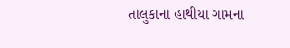તાલુકાના હાથીયા ગામના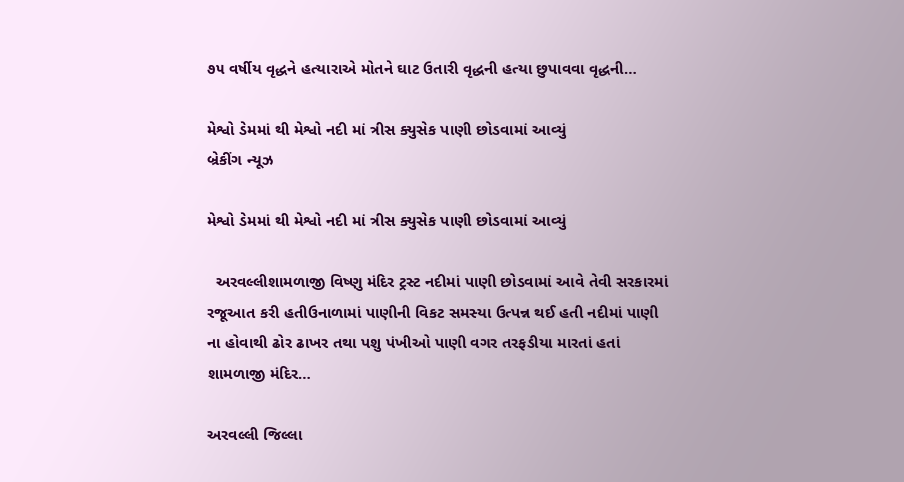૭૫ વર્ષીય વૃદ્ધને હત્યારાએ મોતને ઘાટ ઉતારી વૃદ્ધની હત્યા છુપાવવા વૃદ્ધની…

મેશ્વો ડેમમાં થી મેશ્વો નદી માં ત્રીસ ક્યુસેક પાણી છોડવામાં આવ્યું
બ્રેકીંગ ન્યૂઝ

મેશ્વો ડેમમાં થી મેશ્વો નદી માં ત્રીસ ક્યુસેક પાણી છોડવામાં આવ્યું

  અરવલ્લીશામળાજી વિષ્ણુ મંદિર ટ્રસ્ટ નદીમાં પાણી છોડવામાં આવે તેવી સરકારમાં રજૂઆત કરી હતીઉનાળામાં પાણીની વિકટ સમસ્યા ઉત્પન્ન થઈ હતી નદીમાં પાણી ના હોવાથી ઢોર ઢાખર તથા પશુ પંખીઓ પાણી વગર તરફડીયા મારતાં હતાં શામળાજી મંદિર…

અરવલ્લી જિલ્લા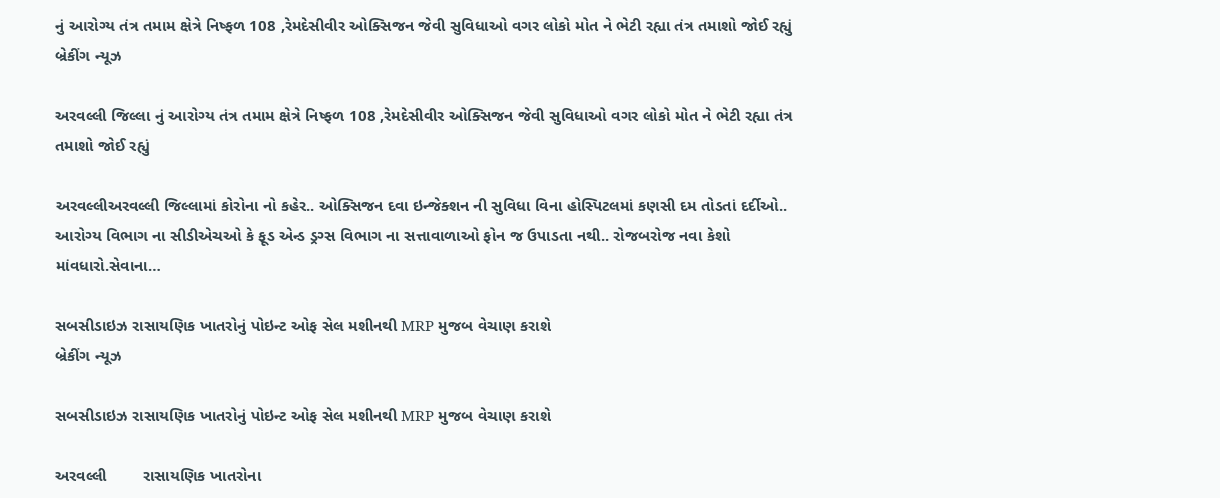નું આરોગ્ય તંત્ર તમામ ક્ષેત્રે નિષ્ફળ 108 ,રેમદેસીવીર ઓક્સિજન જેવી સુવિધાઓ વગર લોકો મોત ને ભેટી રહ્યા તંત્ર તમાશો જોઈ રહ્યું
બ્રેકીંગ ન્યૂઝ

અરવલ્લી જિલ્લા નું આરોગ્ય તંત્ર તમામ ક્ષેત્રે નિષ્ફળ 108 ,રેમદેસીવીર ઓક્સિજન જેવી સુવિધાઓ વગર લોકો મોત ને ભેટી રહ્યા તંત્ર તમાશો જોઈ રહ્યું

અરવલ્લીઅરવલ્લી જિલ્લામાં કોરોના નો કહેર.. ઓક્સિજન દવા ઇન્જેક્શન ની સુવિધા વિના હોસ્પિટલમાં કણસી દમ તોડતાં દર્દીઓ.. આરોગ્ય વિભાગ ના સીડીએચઓ કે ફૂડ એન્ડ ડ્રગ્સ વિભાગ ના સત્તાવાળાઓ ફોન જ ઉપાડતા નથી.. રોજબરોજ નવા કેશો માંવધારો.સેવાના…

સબસીડાઇઝ રાસાયણિક ખાતરોનું પોઇન્ટ ઓફ સેલ મશીનથી MRP મુજબ વેચાણ કરાશે
બ્રેકીંગ ન્યૂઝ

સબસીડાઇઝ રાસાયણિક ખાતરોનું પોઇન્ટ ઓફ સેલ મશીનથી MRP મુજબ વેચાણ કરાશે

અરવલ્લી        રાસાયણિક ખાતરોના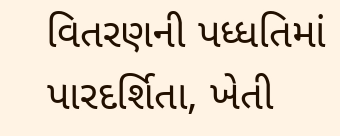વિતરણની પધ્ધતિમાં પારદર્શિતા, ખેતી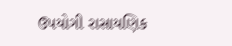ઉપયોગી રાસાયણિક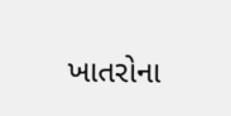ખાતરોના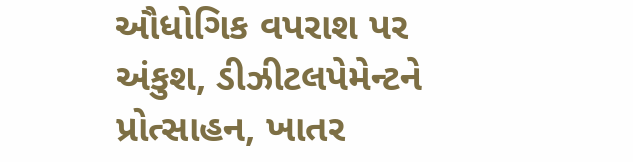ઔધોગિક વપરાશ પર અંકુશ, ડીઝીટલપેમેન્ટને પ્રોત્સાહન, ખાતર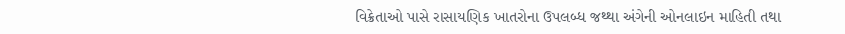વિક્રેતાઓ પાસે રાસાયણિક ખાતરોના ઉપલબ્ધ જથ્થા અંગેની ઓનલાઇન માહિતી તથા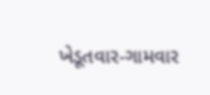ખેડૂતવાર-ગામવાર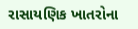રાસાયણિક ખાતરોના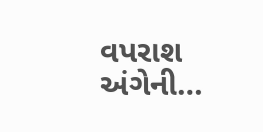વપરાશ અંગેની…